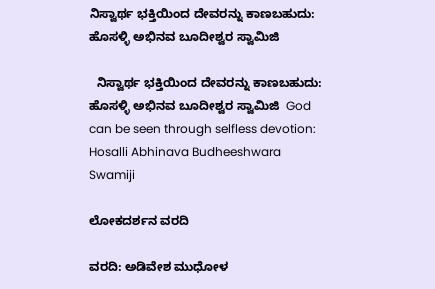ನಿಸ್ವಾರ್ಥ ಭಕ್ತಿಯಿಂದ ದೇವರನ್ನು ಕಾಣಬಹುದು: ಹೊಸಳ್ಳಿ ಅಭಿನವ ಬೂದೀಶ್ವರ ಸ್ವಾಮಿಜಿ

  ನಿಸ್ವಾರ್ಥ ಭಕ್ತಿಯಿಂದ ದೇವರನ್ನು ಕಾಣಬಹುದು: ಹೊಸಳ್ಳಿ ಅಭಿನವ ಬೂದೀಶ್ವರ ಸ್ವಾಮಿಜಿ  God can be seen through selfless devotion: Hosalli Abhinava Budheeshwara Swamiji

ಲೋಕದರ್ಶನ ವರದಿ

ವರದಿ: ಅಡಿವೇಶ ಮುಧೋಳ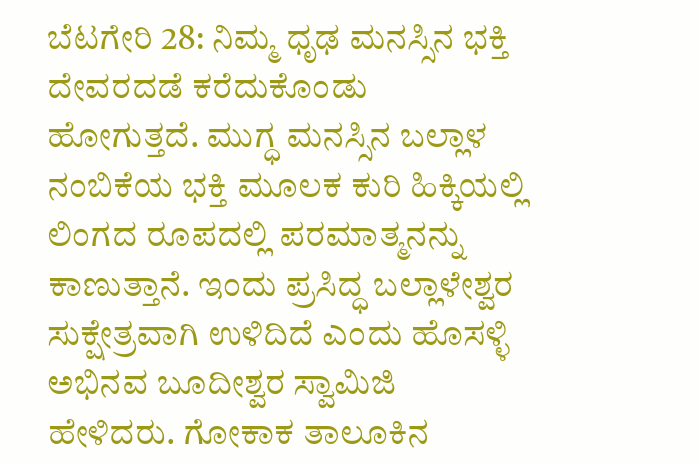ಬೆಟಗೇರಿ 28: ನಿಮ್ಮ ಧೃಢ ಮನಸ್ಸಿನ ಭಕ್ತಿ ದೇವರದಡೆ ಕರೆದುಕೊಂಡು ಹೋಗುತ್ತದೆ. ಮುಗ್ಧ ಮನಸ್ಸಿನ ಬಲ್ಲಾಳ ನಂಬಿಕೆಯ ಭಕ್ತಿ ಮೂಲಕ ಕುರಿ ಹಿಕ್ಕಿಯಲ್ಲಿ ಲಿಂಗದ ರೂಪದಲ್ಲಿ ಪರಮಾತ್ಮನನ್ನು ಕಾಣುತ್ತಾನೆ. ಇಂದು ಪ್ರಸಿದ್ಧ ಬಲ್ಲಾಳೇಶ್ವರ ಸುಕ್ಷೇತ್ರವಾಗಿ ಉಳಿದಿದೆ ಎಂದು ಹೊಸಳ್ಳಿ ಅಭಿನವ ಬೂದೀಶ್ವರ ಸ್ವಾಮಿಜಿ ಹೇಳಿದರು. ಗೋಕಾಕ ತಾಲೂಕಿನ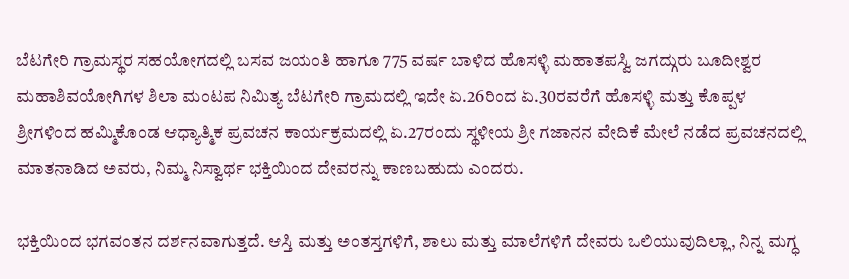ಬೆಟಗೇರಿ ಗ್ರಾಮಸ್ಥರ ಸಹಯೋಗದಲ್ಲಿ ಬಸವ ಜಯಂತಿ ಹಾಗೂ 775 ವರ್ಷ ಬಾಳಿದ ಹೊಸಳ್ಳಿ ಮಹಾತಪಸ್ವಿ ಜಗದ್ಗುರು ಬೂದೀಶ್ವರ ಮಹಾಶಿವಯೋಗಿಗಳ ಶಿಲಾ ಮಂಟಪ ನಿಮಿತ್ಯ ಬೆಟಗೇರಿ ಗ್ರಾಮದಲ್ಲಿ ಇದೇ ಏ.26ರಿಂದ ಏ.30ರವರೆಗೆ ಹೊಸಳ್ಳಿ ಮತ್ತು ಕೊಪ್ಪಳ ಶ್ರೀಗಳಿಂದ ಹಮ್ಮಿಕೊಂಡ ಆಧ್ಯಾತ್ಮಿಕ ಪ್ರವಚನ ಕಾರ್ಯಕ್ರಮದಲ್ಲಿ ಏ.27ರಂದು ಸ್ಥಳೀಯ ಶ್ರೀ ಗಜಾನನ ವೇದಿಕೆ ಮೇಲೆ ನಡೆದ ಪ್ರವಚನದಲ್ಲಿ ಮಾತನಾಡಿದ ಅವರು, ನಿಮ್ಮ ನಿಸ್ವಾರ್ಥ ಭಕ್ತಿಯಿಂದ ದೇವರನ್ನು ಕಾಣಬಹುದು ಎಂದರು.

ಭಕ್ತಿಯಿಂದ ಭಗವಂತನ ದರ್ಶನವಾಗುತ್ತದೆ. ಆಸ್ತಿ ಮತ್ತು ಅಂತಸ್ತಗಳಿಗೆ, ಶಾಲು ಮತ್ತು ಮಾಲೆಗಳಿಗೆ ದೇವರು ಒಲಿಯುವುದಿಲ್ಲಾ, ನಿನ್ನ ಮಗ್ಧ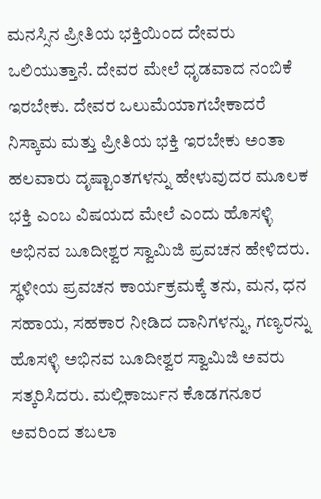ಮನಸ್ಸಿನ ಪ್ರೀತಿಯ ಭಕ್ತಿಯಿಂದ ದೇವರು ಒಲಿಯುತ್ತಾನೆ. ದೇವರ ಮೇಲೆ ಧೃಡವಾದ ನಂಬಿಕೆ ಇರಬೇಕು. ದೇವರ ಒಲುಮೆಯಾಗಬೇಕಾದರೆ ನಿಸ್ಕಾಮ ಮತ್ತು ಪ್ರೀತಿಯ ಭಕ್ತಿ ಇರಬೇಕು ಅಂತಾ ಹಲವಾರು ದೃಷ್ಟಾಂತಗಳನ್ನು ಹೇಳುವುದರ ಮೂಲಕ ಭಕ್ತಿ ಎಂಬ ವಿಷಯದ ಮೇಲೆ ಎಂದು ಹೊಸಳ್ಳಿ ಅಭಿನವ ಬೂದೀಶ್ವರ ಸ್ವಾಮಿಜಿ ಪ್ರವಚನ ಹೇಳಿದರು.  ಸ್ಥಳೀಯ ಪ್ರವಚನ ಕಾರ್ಯಕ್ರಮಕ್ಕೆ ತನು, ಮನ, ಧನ ಸಹಾಯ, ಸಹಕಾರ ನೀಡಿದ ದಾನಿಗಳನ್ನು, ಗಣ್ಯರನ್ನು ಹೊಸಳ್ಳಿ ಅಭಿನವ ಬೂದೀಶ್ವರ ಸ್ವಾಮಿಜಿ ಅವರು ಸತ್ಕರಿಸಿದರು. ಮಲ್ಲಿಕಾರ್ಜುನ ಕೊಡಗನೂರ ಅವರಿಂದ ತಬಲಾ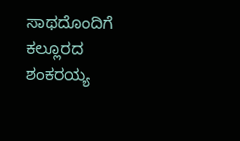ಸಾಥದೊಂದಿಗೆ ಕಲ್ಲೂರದ ಶಂಕರಯ್ಯ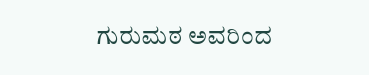ಗುರುಮಠ ಅವರಿಂದ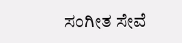ಸಂಗೀತ ಸೇವೆ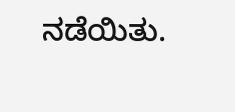ನಡೆಯಿತು.